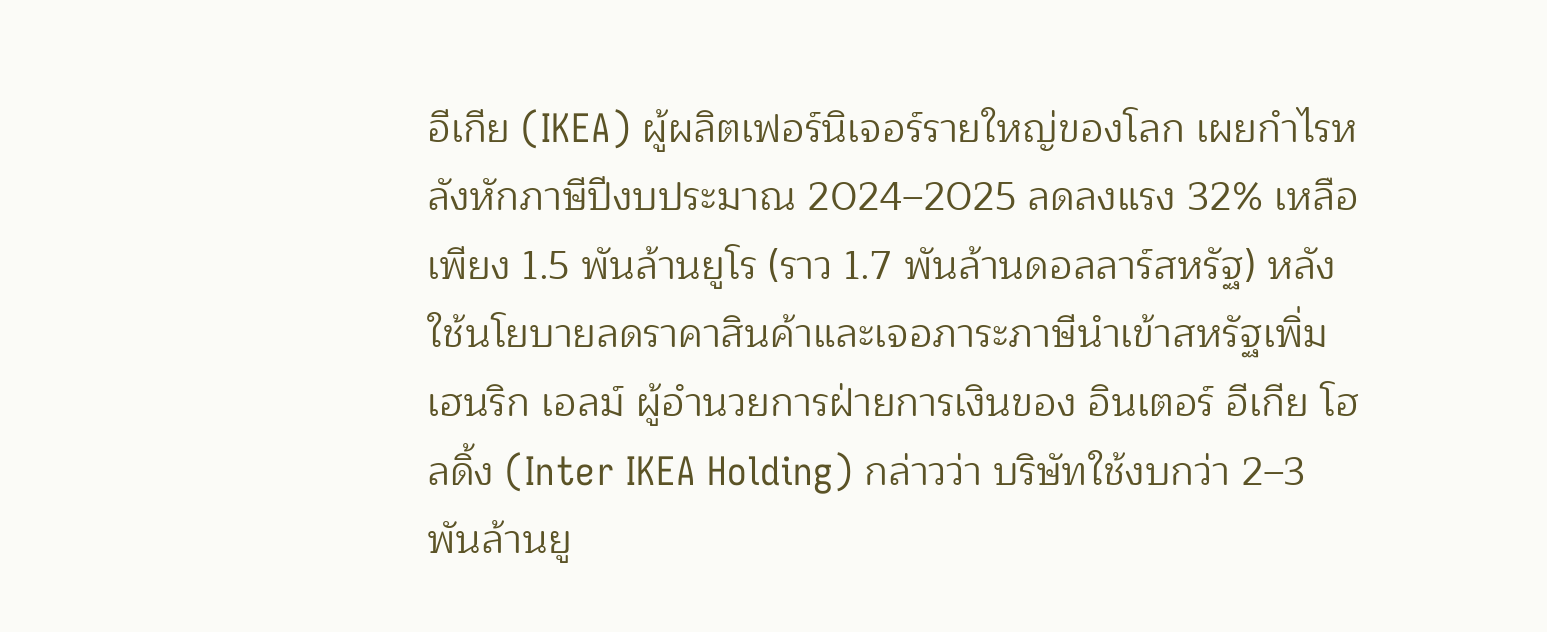อีเกีย (IKEA) ผู้ผลิตเฟอร์นิเจอร์รายใหญ่ของโลก เผยกำไรหลังหักภาษีปีงบประมาณ 2024–2025 ลดลงแรง 32% เหลือเพียง 1.5 พันล้านยูโร (ราว 1.7 พันล้านดอลลาร์สหรัฐ) หลังใช้นโยบายลดราคาสินค้าและเจอภาระภาษีนำเข้าสหรัฐเพิ่ม
เฮนริก เอลม์ ผู้อำนวยการฝ่ายการเงินของ อินเตอร์ อีเกีย โฮลดิ้ง (Inter IKEA Holding) กล่าวว่า บริษัทใช้งบกว่า 2–3 พันล้านยู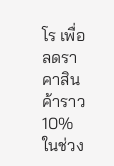โร เพื่อลดราคาสินค้าราว 10% ในช่วง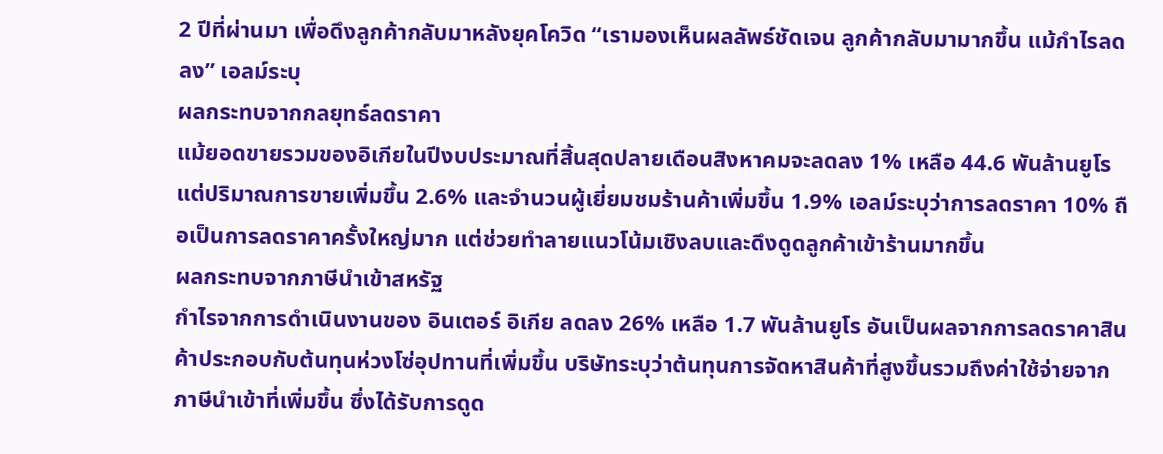2 ปีที่ผ่านมา เพื่อดึงลูกค้ากลับมาหลังยุคโควิด “เรามองเห็นผลลัพธ์ชัดเจน ลูกค้ากลับมามากขึ้น แม้กำไรลดลง” เอลม์ระบุ
ผลกระทบจากกลยุทธ์ลดราคา
แม้ยอดขายรวมของอิเกียในปีงบประมาณที่สิ้นสุดปลายเดือนสิงหาคมจะลดลง 1% เหลือ 44.6 พันล้านยูโร แต่ปริมาณการขายเพิ่มขึ้น 2.6% และจำนวนผู้เยี่ยมชมร้านค้าเพิ่มขึ้น 1.9% เอลม์ระบุว่าการลดราคา 10% ถือเป็นการลดราคาครั้งใหญ่มาก แต่ช่วยทำลายแนวโน้มเชิงลบและดึงดูดลูกค้าเข้าร้านมากขึ้น
ผลกระทบจากภาษีนำเข้าสหรัฐ
กำไรจากการดำเนินงานของ อินเตอร์ อิเกีย ลดลง 26% เหลือ 1.7 พันล้านยูโร อันเป็นผลจากการลดราคาสินค้าประกอบกับต้นทุนห่วงโซ่อุปทานที่เพิ่มขึ้น บริษัทระบุว่าต้นทุนการจัดหาสินค้าที่สูงขึ้นรวมถึงค่าใช้จ่ายจากภาษีนำเข้าที่เพิ่มขึ้น ซึ่งได้รับการดูด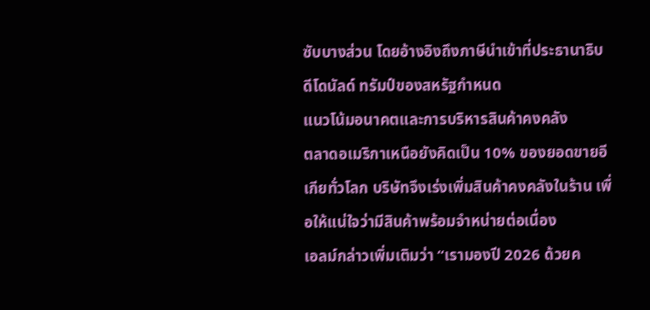ซับบางส่วน โดยอ้างอิงถึงภาษีนำเข้าที่ประธานาธิบดีโดนัลด์ ทรัมป์ของสหรัฐกำหนด
แนวโน้มอนาคตและการบริหารสินค้าคงคลัง
ตลาดอเมริกาเหนือยังคิดเป็น 10% ของยอดขายอีเกียทั่วโลก บริษัทจึงเร่งเพิ่มสินค้าคงคลังในร้าน เพื่อให้แน่ใจว่ามีสินค้าพร้อมจำหน่ายต่อเนื่อง
เอลม์กล่าวเพิ่มเติมว่า “เรามองปี 2026 ด้วยค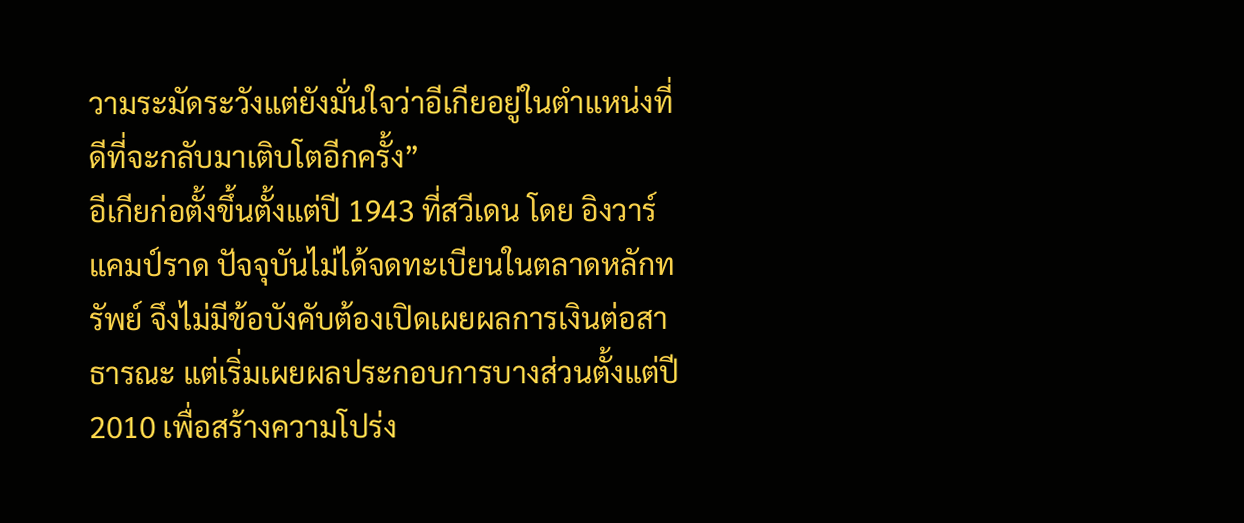วามระมัดระวังแต่ยังมั่นใจว่าอีเกียอยู่ในตำแหน่งที่ดีที่จะกลับมาเติบโตอีกครั้ง”
อีเกียก่อตั้งขึ้นตั้งแต่ปี 1943 ที่สวีเดน โดย อิงวาร์ แคมป์ราด ปัจจุบันไม่ได้จดทะเบียนในตลาดหลักทรัพย์ จึงไม่มีข้อบังคับต้องเปิดเผยผลการเงินต่อสาธารณะ แต่เริ่มเผยผลประกอบการบางส่วนตั้งแต่ปี 2010 เพื่อสร้างความโปร่ง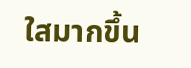ใสมากขึ้น